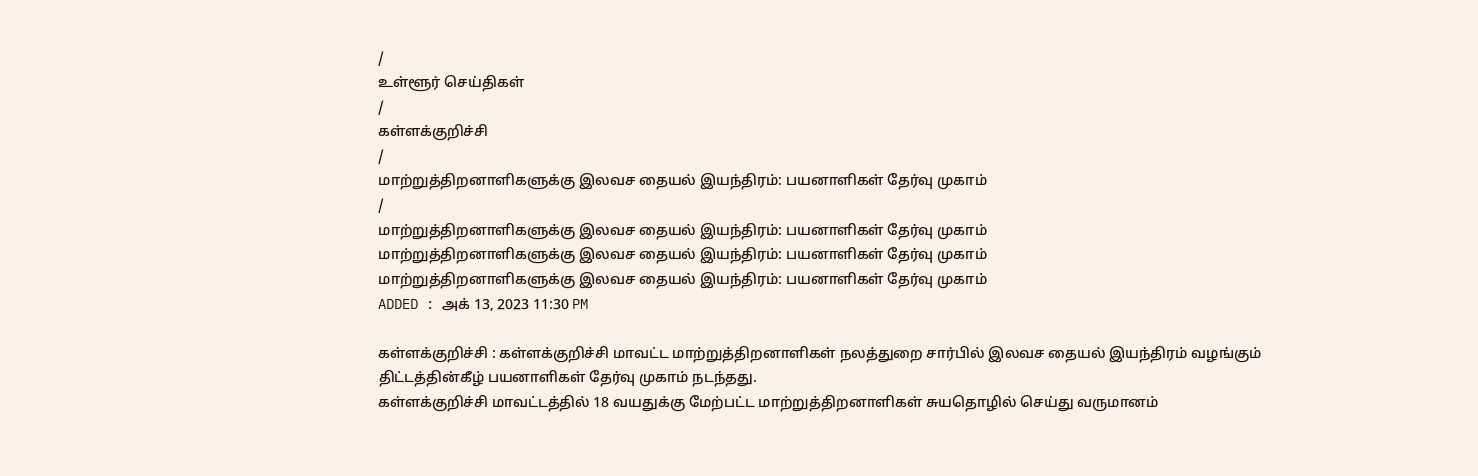/
உள்ளூர் செய்திகள்
/
கள்ளக்குறிச்சி
/
மாற்றுத்திறனாளிகளுக்கு இலவச தையல் இயந்திரம்: பயனாளிகள் தேர்வு முகாம்
/
மாற்றுத்திறனாளிகளுக்கு இலவச தையல் இயந்திரம்: பயனாளிகள் தேர்வு முகாம்
மாற்றுத்திறனாளிகளுக்கு இலவச தையல் இயந்திரம்: பயனாளிகள் தேர்வு முகாம்
மாற்றுத்திறனாளிகளுக்கு இலவச தையல் இயந்திரம்: பயனாளிகள் தேர்வு முகாம்
ADDED : அக் 13, 2023 11:30 PM

கள்ளக்குறிச்சி : கள்ளக்குறிச்சி மாவட்ட மாற்றுத்திறனாளிகள் நலத்துறை சார்பில் இலவச தையல் இயந்திரம் வழங்கும் திட்டத்தின்கீழ் பயனாளிகள் தேர்வு முகாம் நடந்தது.
கள்ளக்குறிச்சி மாவட்டத்தில் 18 வயதுக்கு மேற்பட்ட மாற்றுத்திறனாளிகள் சுயதொழில் செய்து வருமானம்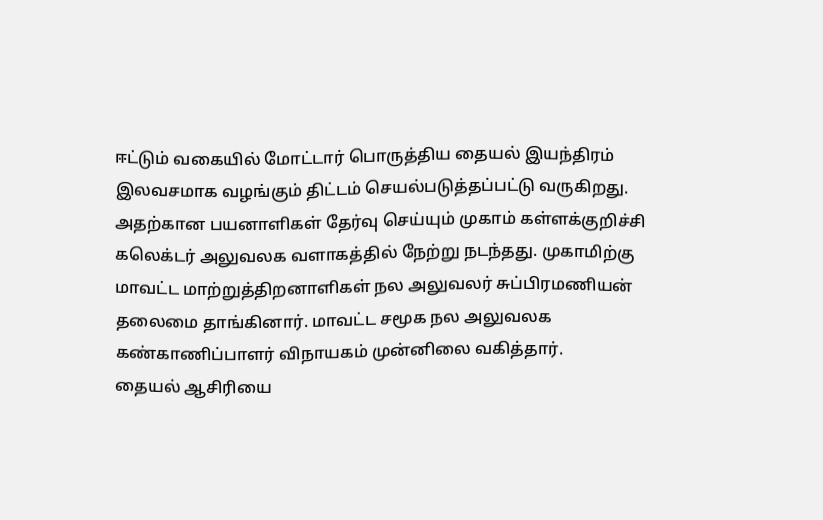ஈட்டும் வகையில் மோட்டார் பொருத்திய தையல் இயந்திரம் இலவசமாக வழங்கும் திட்டம் செயல்படுத்தப்பட்டு வருகிறது.
அதற்கான பயனாளிகள் தேர்வு செய்யும் முகாம் கள்ளக்குறிச்சி கலெக்டர் அலுவலக வளாகத்தில் நேற்று நடந்தது. முகாமிற்கு மாவட்ட மாற்றுத்திறனாளிகள் நல அலுவலர் சுப்பிரமணியன் தலைமை தாங்கினார். மாவட்ட சமூக நல அலுவலக கண்காணிப்பாளர் விநாயகம் முன்னிலை வகித்தார்.
தையல் ஆசிரியை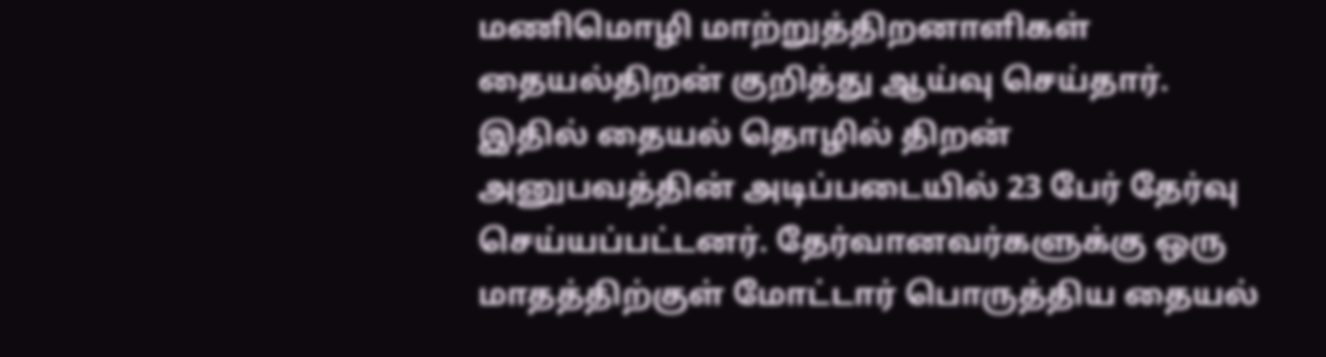மணிமொழி மாற்றுத்திறனாளிகள் தையல்திறன் குறித்து ஆய்வு செய்தார். இதில் தையல் தொழில் திறன் அனுபவத்தின் அடிப்படையில் 23 பேர் தேர்வு செய்யப்பட்டனர். தேர்வானவர்களுக்கு ஒரு மாதத்திற்குள் மோட்டார் பொருத்திய தையல்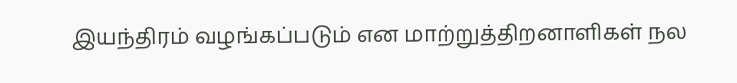இயந்திரம் வழங்கப்படும் என மாற்றுத்திறனாளிகள் நல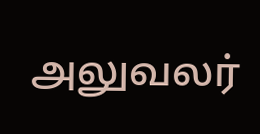அலுவலர்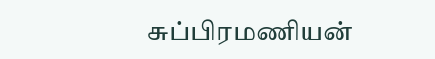சுப்பிரமணியன்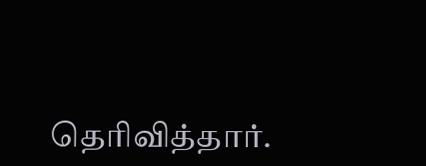தெரிவித்தார்.